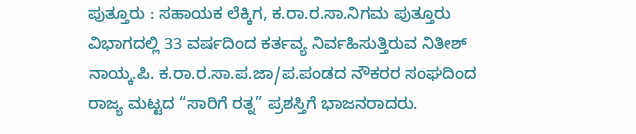ಪುತ್ತೂರು : ಸಹಾಯಕ ಲೆಕ್ಕಿಗ, ಕ.ರಾ.ರ.ಸಾ.ನಿಗಮ ಪುತ್ತೂರು ವಿಭಾಗದಲ್ಲಿ 33 ವರ್ಷದಿಂದ ಕರ್ತವ್ಯ ನಿರ್ವಹಿಸುತ್ತಿರುವ ನಿತೀಶ್ ನಾಯ್ಕ.ಪಿ. ಕ.ರಾ.ರ.ಸಾ.ಪ.ಜಾ/ಪ.ಪಂಡದ ನೌಕರರ ಸಂಘದಿಂದ ರಾಜ್ಯ ಮಟ್ಟದ “ಸಾರಿಗೆ ರತ್ನ” ಪ್ರಶಸ್ತಿಗೆ ಭಾಜನರಾದರು.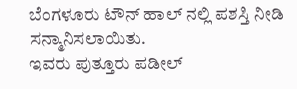ಬೆಂಗಳೂರು ಟೌನ್ ಹಾಲ್ ನಲ್ಲಿ ಪಶಸ್ತಿ ನೀಡಿ ಸನ್ಮಾನಿಸಲಾಯಿತು.
ಇವರು ಪುತ್ತೂರು ಪಡೀಲ್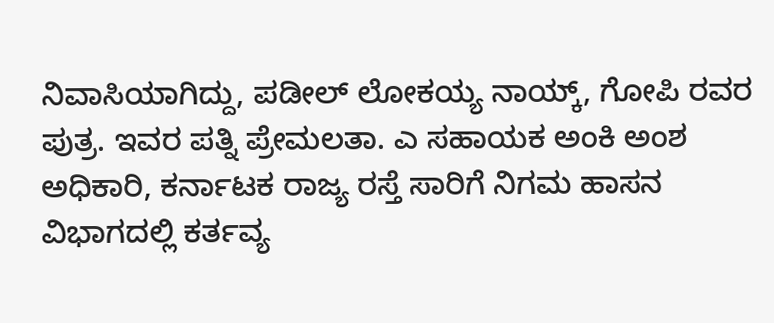ನಿವಾಸಿಯಾಗಿದ್ದು, ಪಡೀಲ್ ಲೋಕಯ್ಯ ನಾಯ್ಕ್, ಗೋಪಿ ರವರ ಪುತ್ರ. ಇವರ ಪತ್ನಿ ಪ್ರೇಮಲತಾ. ಎ ಸಹಾಯಕ ಅಂಕಿ ಅಂಶ ಅಧಿಕಾರಿ, ಕರ್ನಾಟಕ ರಾಜ್ಯ ರಸ್ತೆ ಸಾರಿಗೆ ನಿಗಮ ಹಾಸನ ವಿಭಾಗದಲ್ಲಿ ಕರ್ತವ್ಯ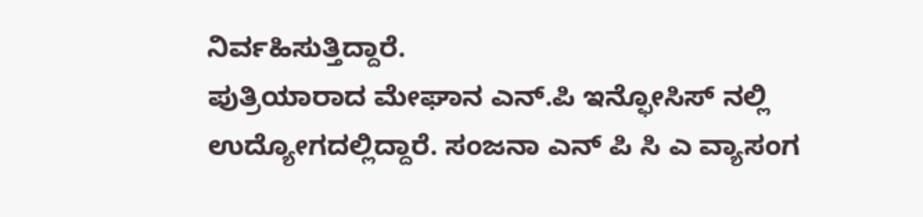ನಿರ್ವಹಿಸುತ್ತಿದ್ದಾರೆ.
ಪುತ್ರಿಯಾರಾದ ಮೇಘಾನ ಎನ್.ಪಿ ಇನ್ಫೋಸಿಸ್ ನಲ್ಲಿ ಉದ್ಯೋಗದಲ್ಲಿದ್ದಾರೆ. ಸಂಜನಾ ಎನ್ ಪಿ ಸಿ ಎ ವ್ಯಾಸಂಗ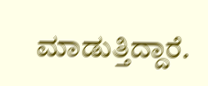ಮಾಡುತ್ತಿದ್ದಾರೆ.